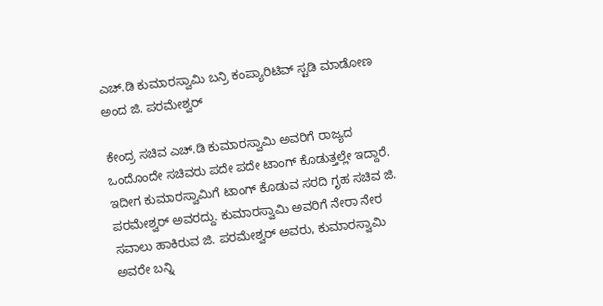ಎಚ್‌.ಡಿ ಕುಮಾರಸ್ವಾಮಿ ಬನ್ರಿ ಕಂಪ್ಯಾರಿಟಿವ್ ಸ್ಟಡಿ ಮಾಡೋಣ ಅಂದ ಜಿ. ಪರಮೇಶ್ವರ್

ಕೇಂದ್ರ ಸಚಿವ ಎಚ್‌.ಡಿ ಕುಮಾರಸ್ವಾಮಿ ಅವರಿಗೆ ರಾಜ್ಯದ ಒಂದೊಂದೇ ಸಚಿವರು ಪದೇ ಪದೇ ಟಾಂಗ್‌ ಕೊಡುತ್ತಲ್ಲೇ ಇದ್ದಾರೆ. ಇದೀಗ ಕುಮಾರಸ್ವಾಮಿಗೆ ಟಾಂಗ್‌ ಕೊಡುವ ಸರದಿ ಗೃಹ ಸಚಿವ ಜಿ. ಪರಮೇಶ್ವರ್‌ ಅವರದ್ದು. ಕುಮಾರಸ್ವಾಮಿ ಅವರಿಗೆ ನೇರಾ ನೇರ ಸವಾಲು ಹಾಕಿರುವ ಜಿ. ಪರಮೇಶ್ವರ್‌ ಅವರು, ಕುಮಾರಸ್ವಾಮಿ ಅವರೇ ಬನ್ನಿ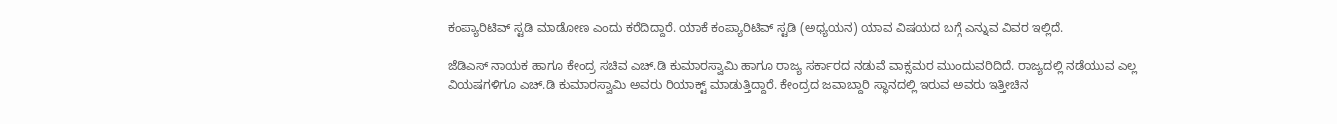ಕಂಪ್ಯಾರಿಟಿವ್ ಸ್ಟಡಿ ಮಾಡೋಣ ಎಂದು ಕರೆದಿದ್ದಾರೆ. ಯಾಕೆ ಕಂಪ್ಯಾರಿಟಿವ್‌ ಸ್ಟಡಿ (ಅಧ್ಯಯನ) ಯಾವ ವಿಷಯದ ಬಗ್ಗೆ ಎನ್ನುವ ವಿವರ ಇಲ್ಲಿದೆ.

ಜೆಡಿಎಸ್‌ ನಾಯಕ ಹಾಗೂ ಕೇಂದ್ರ ಸಚಿವ ಎಚ್‌.ಡಿ ಕುಮಾರಸ್ವಾಮಿ ಹಾಗೂ ರಾಜ್ಯ ಸರ್ಕಾರದ ನಡುವೆ ವಾಕ್ಸಮರ ಮುಂದುವರಿದಿದೆ. ರಾಜ್ಯದಲ್ಲಿ ನಡೆಯುವ ಎಲ್ಲ ವಿಯಷಗಳಿಗೂ ಎಚ್‌.ಡಿ ಕುಮಾರಸ್ವಾಮಿ ಅವರು ರಿಯಾಕ್ಟ್‌ ಮಾಡುತ್ತಿದ್ದಾರೆ. ಕೇಂದ್ರದ ಜವಾಬ್ದಾರಿ ಸ್ಥಾನದಲ್ಲಿ ಇರುವ ಅವರು ಇತ್ತೀಚಿನ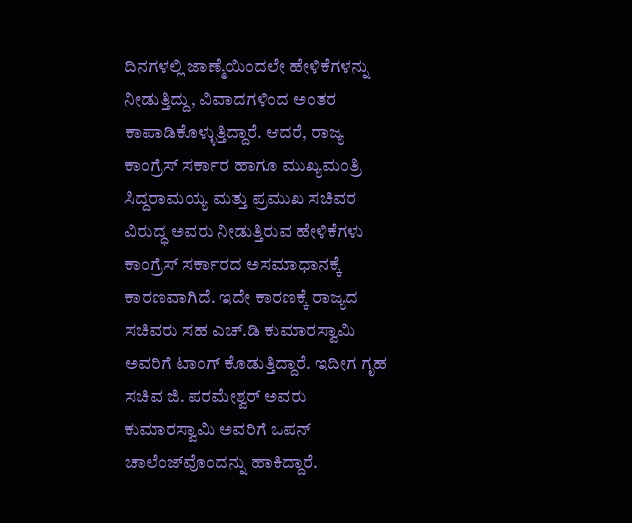ದಿನಗಳಲ್ಲಿ ಜಾಣ್ಮೆಯಿಂದಲೇ ಹೇಳಿಕೆಗಳನ್ನು ನೀಡುತ್ತಿದ್ದು, ವಿವಾದಗಳಿಂದ ಅಂತರ ಕಾಪಾಡಿಕೊಳ್ಳುತ್ತಿದ್ದಾರೆ. ಆದರೆ, ರಾಜ್ಯ ಕಾಂಗ್ರೆಸ್‌ ಸರ್ಕಾರ ಹಾಗೂ ಮುಖ್ಯಮಂತ್ರಿ ಸಿದ್ದರಾಮಯ್ಯ ಮತ್ತು ಪ್ರಮುಖ ಸಚಿವರ ವಿರುದ್ಧ ಅವರು ನೀಡುತ್ತಿರುವ ಹೇಳಿಕೆಗಳು ಕಾಂಗ್ರೆಸ್‌ ಸರ್ಕಾರದ ಅಸಮಾಧಾನಕ್ಕೆ ಕಾರಣವಾಗಿದೆ. ಇದೇ ಕಾರಣಕ್ಕೆ ರಾಜ್ಯದ ಸಚಿವರು ಸಹ ಎಚ್‌.ಡಿ ಕುಮಾರಸ್ವಾಮಿ ಅವರಿಗೆ ಟಾಂಗ್‌ ಕೊಡುತ್ತಿದ್ದಾರೆ. ಇದೀಗ ಗೃಹ ಸಚಿವ ಜಿ. ಪರಮೇಶ್ವರ್‌ ಅವರು ಕುಮಾರಸ್ವಾಮಿ ಅವರಿಗೆ ಒಪನ್‌ ಚಾಲೆಂಜ್‌ವೊಂದನ್ನು ಹಾಕಿದ್ದಾರೆ.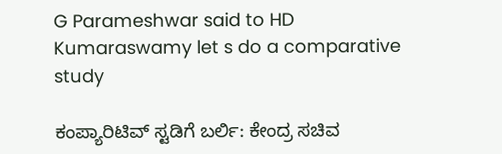G Parameshwar said to HD Kumaraswamy let s do a comparative study

ಕಂಪ್ಯಾರಿಟಿವ್ ಸ್ಟಡಿಗೆ ಬರ್ಲಿ: ಕೇಂದ್ರ ಸಚಿವ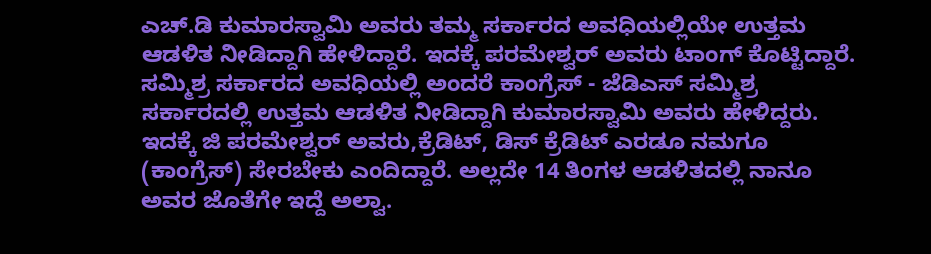ಎಚ್‌.ಡಿ ಕುಮಾರಸ್ವಾಮಿ ಅವರು ತಮ್ಮ ಸರ್ಕಾರದ ಅವಧಿಯಲ್ಲಿಯೇ ಉತ್ತಮ ಆಡಳಿತ ನೀಡಿದ್ದಾಗಿ ಹೇಳಿದ್ದಾರೆ. ಇದಕ್ಕೆ ಪರಮೇಶ್ವರ್‌ ಅವರು ಟಾಂಗ್‌ ಕೊಟ್ಟಿದ್ದಾರೆ. ಸಮ್ಮಿಶ್ರ ಸರ್ಕಾರದ ಅವಧಿಯಲ್ಲಿ ಅಂದರೆ ಕಾಂಗ್ರೆಸ್‌ - ಜೆಡಿಎಸ್‌ ಸಮ್ಮಿಶ್ರ ಸರ್ಕಾರದಲ್ಲಿ ಉತ್ತಮ ಆಡಳಿತ ನೀಡಿದ್ದಾಗಿ ಕುಮಾರಸ್ವಾಮಿ ಅವರು ಹೇಳಿದ್ದರು. ಇದಕ್ಕೆ ಜಿ ಪರಮೇಶ್ವರ್‌ ಅವರು,ಕ್ರೆಡಿಟ್, ಡಿಸ್ ಕ್ರೆಡಿಟ್ ಎರಡೂ ನಮಗೂ (ಕಾಂಗ್ರೆಸ್‌) ಸೇರಬೇಕು ಎಂದಿದ್ದಾರೆ. ಅಲ್ಲದೇ 14 ತಿಂಗಳ ಆಡಳಿತದಲ್ಲಿ ನಾನೂ ಅವರ ಜೊತೆಗೇ ಇದ್ದೆ ಅಲ್ವಾ.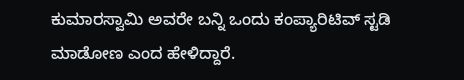ಕುಮಾರಸ್ವಾಮಿ ಅವರೇ ಬನ್ನಿ ಒಂದು ಕಂಪ್ಯಾರಿಟಿವ್ ಸ್ಟಡಿ ಮಾಡೋಣ ಎಂದ ಹೇಳಿದ್ದಾರೆ.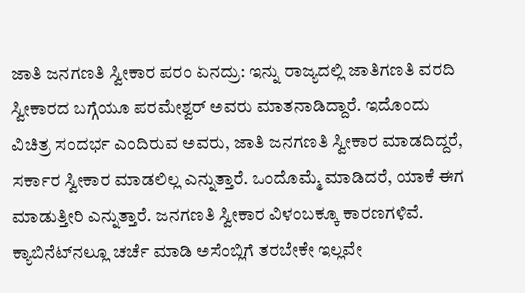ಜಾತಿ ಜನಗಣತಿ ಸ್ವೀಕಾರ ಪರಂ ಏನದ್ರು: ಇನ್ನು ರಾಜ್ಯದಲ್ಲಿ ಜಾತಿಗಣತಿ ವರದಿ ಸ್ವೀಕಾರದ ಬಗ್ಗೆಯೂ ಪರಮೇಶ್ವರ್‌ ಅವರು ಮಾತನಾಡಿದ್ದಾರೆ. ಇದೊಂದು ವಿಚಿತ್ರ ಸಂದರ್ಭ ಎಂದಿರುವ ಅವರು, ಜಾತಿ ಜನಗಣತಿ ಸ್ವೀಕಾರ ಮಾಡದಿದ್ದರೆ, ಸರ್ಕಾರ ಸ್ವೀಕಾರ ಮಾಡಲಿಲ್ಲ ಎನ್ನುತ್ತಾರೆ. ಒಂದೊಮ್ಮೆ ಮಾಡಿದರೆ, ಯಾಕೆ ಈಗ ಮಾಡುತ್ತೀರಿ ಎನ್ನುತ್ತಾರೆ. ಜನಗಣತಿ ಸ್ವೀಕಾರ ವಿಳಂಬಕ್ಕೂ ಕಾರಣಗಳಿವೆ. ಕ್ಯಾಬಿನೆಟ್‌ನಲ್ಲೂ ಚರ್ಚೆ ಮಾಡಿ ಅಸೆಂಬ್ಲಿಗೆ ತರಬೇಕೇ ಇಲ್ಲವೇ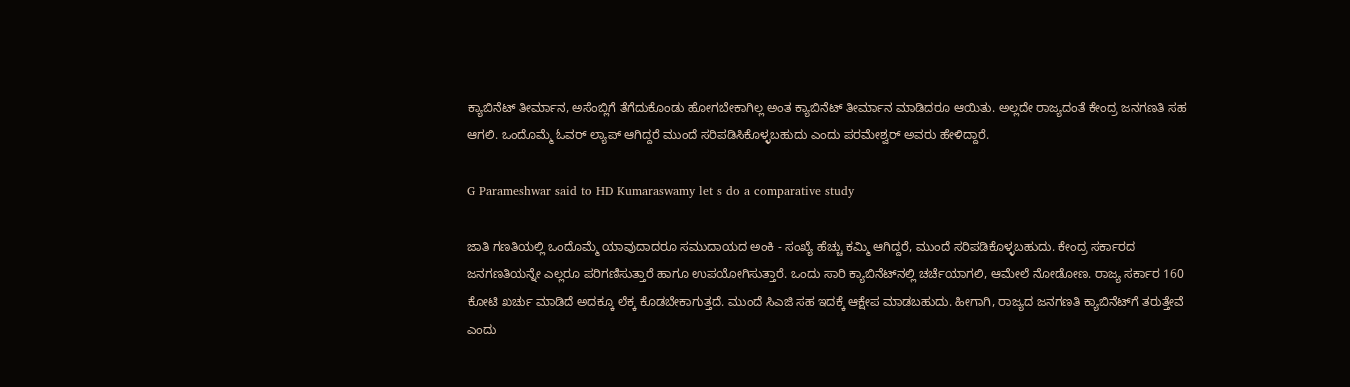ಕ್ಯಾಬಿನೆಟ್ ತೀರ್ಮಾನ, ಅಸೆಂಬ್ಲಿಗೆ ತೆಗೆದುಕೊಂಡು ಹೋಗಬೇಕಾಗಿಲ್ಲ ಅಂತ ಕ್ಯಾಬಿನೆಟ್ ತೀರ್ಮಾನ ಮಾಡಿದರೂ ಆಯಿತು. ಅಲ್ಲದೇ ರಾಜ್ಯದಂತೆ ಕೇಂದ್ರ ಜನಗಣತಿ ಸಹ ಆಗಲಿ. ಒಂದೊಮ್ಮೆ ಓವರ್ ಲ್ಯಾಪ್ ಆಗಿದ್ದರೆ ಮುಂದೆ ಸರಿಪಡಿಸಿಕೊಳ್ಳಬಹುದು ಎಂದು ಪರಮೇಶ್ವರ್‌ ಅವರು ಹೇಳಿದ್ದಾರೆ.

G Parameshwar said to HD Kumaraswamy let s do a comparative study

ಜಾತಿ ಗಣತಿಯಲ್ಲಿ ಒಂದೊಮ್ಮೆ ಯಾವುದಾದರೂ ಸಮುದಾಯದ ಅಂಕಿ - ಸಂಖ್ಯೆ ಹೆಚ್ಚು ಕಮ್ಮಿ ಆಗಿದ್ದರೆ, ಮುಂದೆ ಸರಿಪಡಿಕೊಳ್ಳಬಹುದು. ಕೇಂದ್ರ ಸರ್ಕಾರದ ಜನಗಣತಿಯನ್ನೇ ಎಲ್ಲರೂ ಪರಿಗಣಿಸುತ್ತಾರೆ ಹಾಗೂ ಉಪಯೋಗಿಸುತ್ತಾರೆ. ಒಂದು ಸಾರಿ ಕ್ಯಾಬಿನೆಟ್‌ನಲ್ಲಿ ಚರ್ಚೆಯಾಗಲಿ, ಆಮೇಲೆ ನೋಡೋಣ. ರಾಜ್ಯ ಸರ್ಕಾರ 160 ಕೋಟಿ ಖರ್ಚು ಮಾಡಿದೆ ಅದಕ್ಕೂ ಲೆಕ್ಕ‌ ಕೊಡಬೇಕಾಗುತ್ತದೆ. ಮುಂದೆ ಸಿಎಜಿ ಸಹ ಇದಕ್ಕೆ ಆಕ್ಷೇಪ ಮಾಡಬಹುದು. ಹೀಗಾಗಿ, ರಾಜ್ಯದ ಜನಗಣತಿ ಕ್ಯಾಬಿನೆಟ್‌ಗೆ ತರುತ್ತೇವೆ ಎಂದು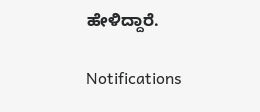ಹೇಳಿದ್ದಾರೆ.

Notifications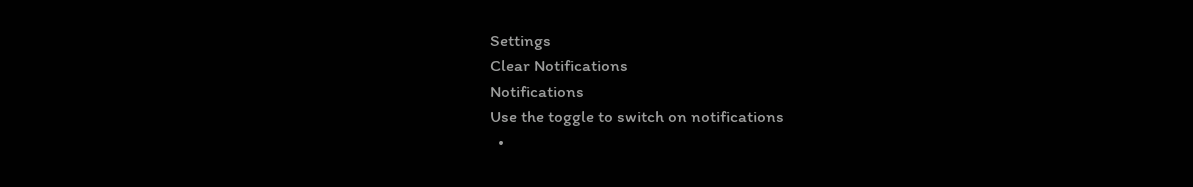Settings
Clear Notifications
Notifications
Use the toggle to switch on notifications
  •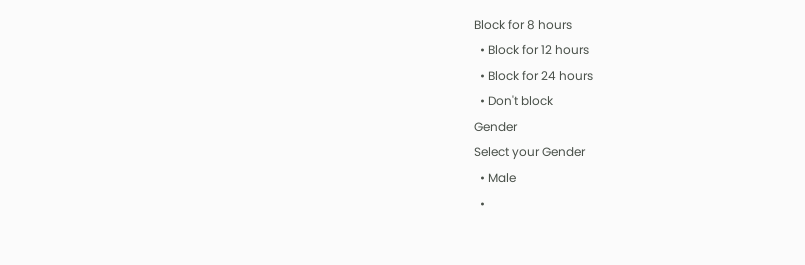Block for 8 hours
  • Block for 12 hours
  • Block for 24 hours
  • Don't block
Gender
Select your Gender
  • Male
  •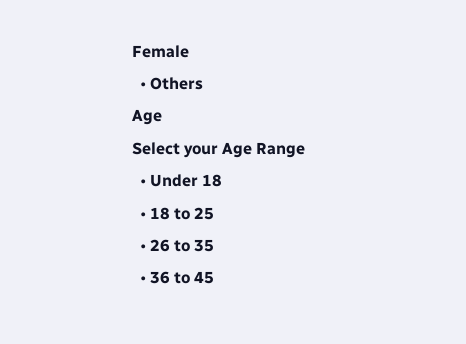Female
  • Others
Age
Select your Age Range
  • Under 18
  • 18 to 25
  • 26 to 35
  • 36 to 45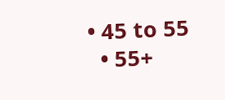• 45 to 55
  • 55+